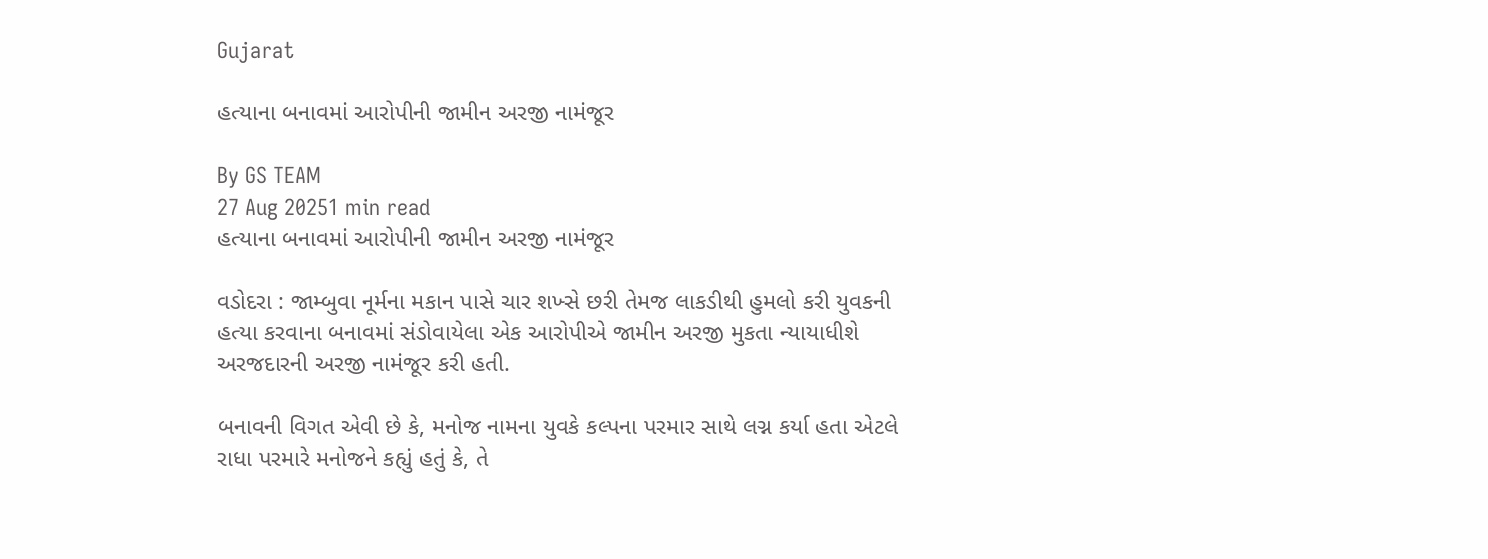Gujarat

હત્યાના બનાવમાં આરોપીની જામીન અરજી નામંજૂર

By GS TEAM
27 Aug 20251 min read
હત્યાના બનાવમાં આરોપીની જામીન અરજી નામંજૂર

વડોદરા : જામ્બુવા નૂર્મના મકાન પાસે ચાર શખ્સે છરી તેમજ લાકડીથી હુમલો કરી યુવકની હત્યા કરવાના બનાવમાં સંડોવાયેલા એક આરોપીએ જામીન અરજી મુકતા ન્યાયાધીશે અરજદારની અરજી નામંજૂર કરી હતી.

બનાવની વિગત એવી છે કે, મનોજ નામના યુવકે કલ્પના પરમાર સાથે લગ્ન કર્યા હતા એટલે રાધા પરમારે મનોજને કહ્યું હતું કે, તે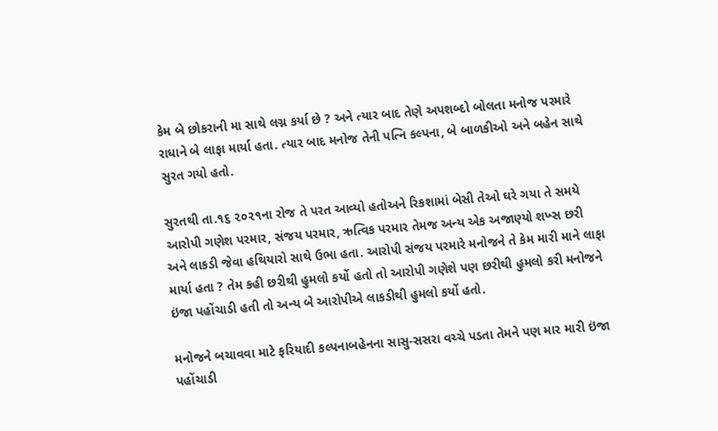કેમ બે છોકરાની મા સાથે લગ્ન કર્યા છે ? અને ત્યાર બાદ તેણે અપશબ્દો બોલતા મનોજ પરમારે રાધાને બે લાફા માર્યા હતા. ત્યાર બાદ મનોજ તેની પત્નિ કલ્પના, બે બાળકીઓ અને બહેન સાથે સુરત ગયો હતો.

સુરતથી તા.૧૬ ૨૦૨૧ના રોજ તે પરત આવ્યો હતોઅને રિકશામાં બેસી તેઓ ઘરે ગયા તે સમયે આરોપી ગણેશ પરમાર, સંજય પરમાર, ઋત્વિક પરમાર તેમજ અન્ય એક અજાણ્યો શખ્સ છરી અને લાકડી જેવા હથિયારો સાથે ઉભા હતા. આરોપી સંજય પરમારે મનોજને તે કેમ મારી માને લાફા માર્યા હતા ? તેમ કહી છરીથી હુમલો કર્યો હતો તો આરોપી ગણેશે પણ છરીથી હુમલો કરી મનોજને ઇંજા પહોંચાડી હતી તો અન્ય બે આરોપીએ લાકડીથી હુમલો કર્યો હતો.

મનોજને બચાવવા માટે ફરિયાદી કલ્પનાબહેનના સાસુ-સસરા વચ્ચે પડતા તેમને પણ માર મારી ઇંજા પહોંચાડી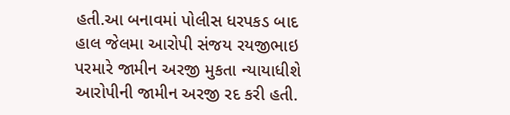હતી.આ બનાવમાં પોલીસ ધરપકડ બાદ હાલ જેલમા આરોપી સંજય રયજીભાઇ પરમારે જામીન અરજી મુકતા ન્યાયાધીશે આરોપીની જામીન અરજી રદ કરી હતી.